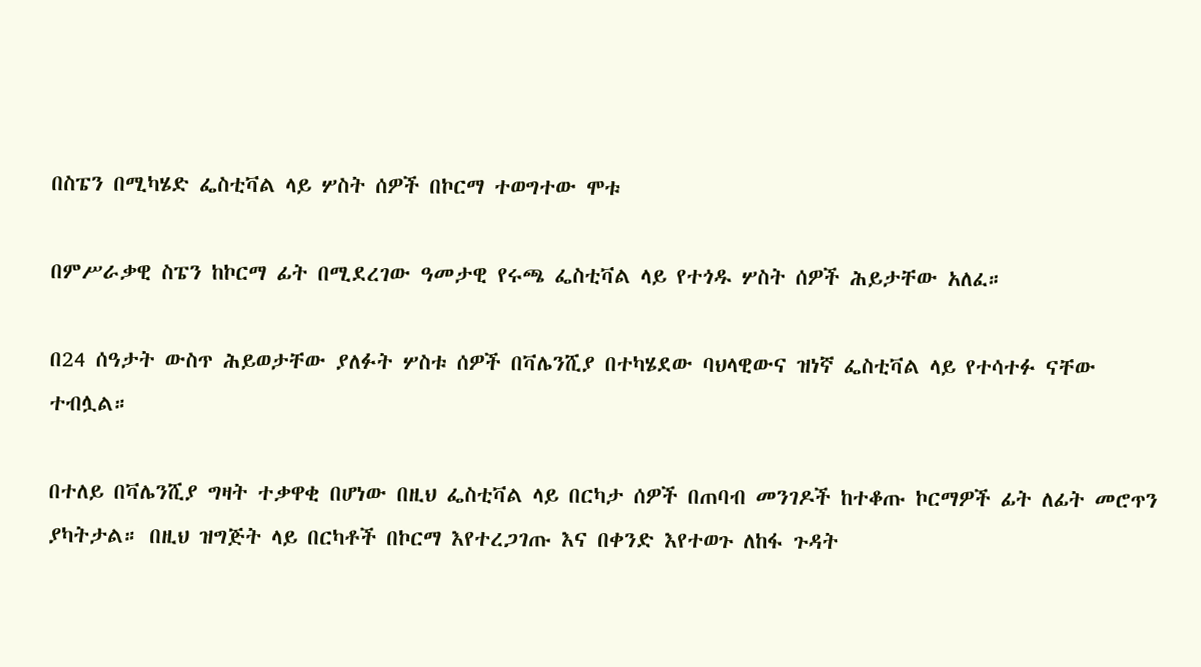በስፔን በሚካሄድ ፌስቲቫል ላይ ሦስት ሰዎች በኮርማ ተወግተው ሞቱ

በምሥራቃዊ ስፔን ከኮርማ ፊት በሚደረገው ዓመታዊ የሩጫ ፌስቲቫል ላይ የተጎዱ ሦስት ሰዎች ሕይታቸው አለፈ።

በ24 ሰዓታት ውስጥ ሕይወታቸው ያለፉት ሦስቱ ሰዎች በቫሌንሺያ በተካሄደው ባህላዊውና ዝነኛ ፌስቲቫል ላይ የተሳተፉ ናቸው ተብሏል።

በተለይ በቫሌንሺያ ግዛት ተቃዋቂ በሆነው በዚህ ፌስቲቫል ላይ በርካታ ሰዎች በጠባብ መንገዶች ከተቆጡ ኮርማዎች ፊት ለፊት መሮጥን ያካትታል። በዚህ ዝግጅት ላይ በርካቶች በኮርማ እየተረጋገጡ እና በቀንድ እየተወጉ ለከፋ ጉዳት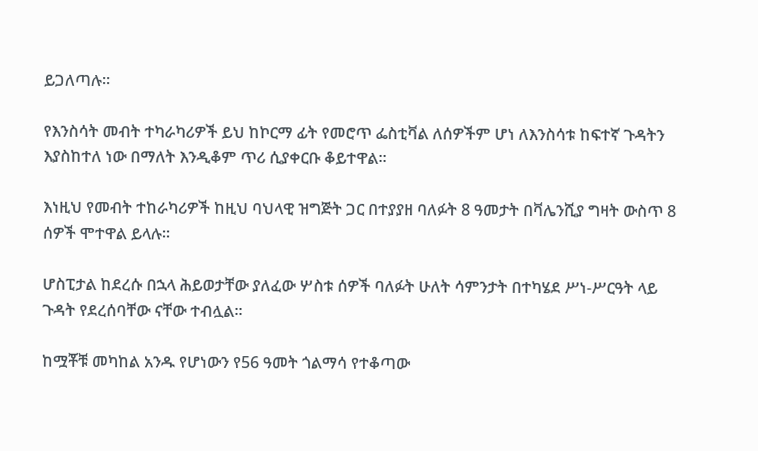ይጋለጣሉ።

የእንስሳት መብት ተካራካሪዎች ይህ ከኮርማ ፊት የመሮጥ ፌስቲቫል ለሰዎችም ሆነ ለእንስሳቱ ከፍተኛ ጉዳትን እያስከተለ ነው በማለት እንዲቆም ጥሪ ሲያቀርቡ ቆይተዋል።

እነዚህ የመብት ተከራካሪዎች ከዚህ ባህላዊ ዝግጅት ጋር በተያያዘ ባለፉት 8 ዓመታት በቫሌንሺያ ግዛት ውስጥ 8 ሰዎች ሞተዋል ይላሉ።

ሆስፒታል ከደረሱ በኋላ ሕይወታቸው ያለፈው ሦስቱ ሰዎች ባለፉት ሁለት ሳምንታት በተካሄደ ሥነ-ሥርዓት ላይ ጉዳት የደረሰባቸው ናቸው ተብሏል።

ከሟቾቹ መካከል አንዱ የሆነውን የ56 ዓመት ጎልማሳ የተቆጣው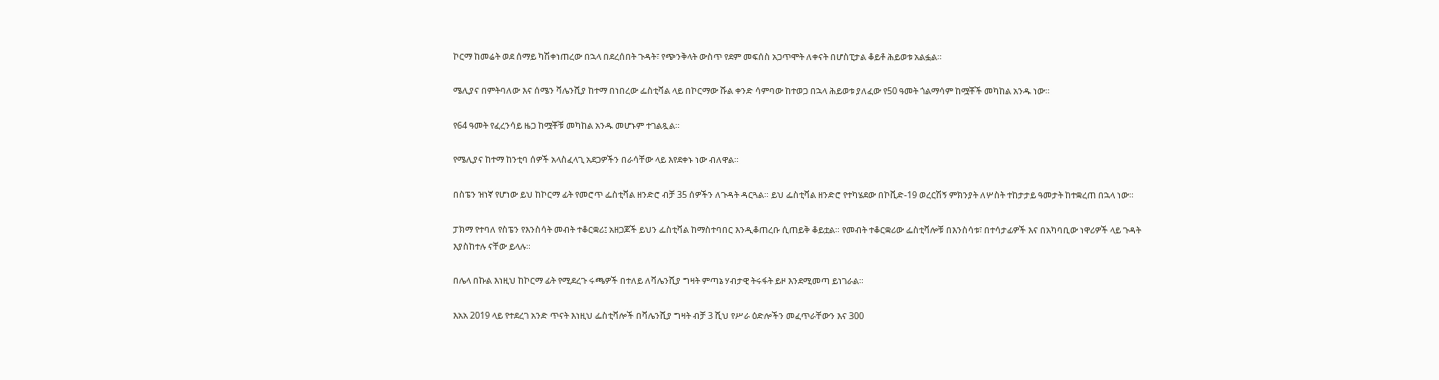ኮርማ ከመሬት ወደ ሰማይ ካሽቀነጠረው በኋላ በደረሰበት ጉዳት፣ የጭንቅላት ውስጥ የደም መፍሰስ አጋጥሞት ለቀናት በሆስፒታል ቆይቶ ሕይወቱ አልፏል።

ሜሊያና በምትባለው እና ሰሜን ቫሌንሺያ ከተማ በነበረው ፌስቲቫል ላይ በኮርማው ሹል ቀንድ ሳምባው ከተወጋ በኋላ ሕይወቱ ያለፈው የ50 ዓመት ጎልማሳም ከሟቾች መካከል አንዱ ነው።

የ64 ዓመት የፈረንሳይ ዜጋ ከሟቾቹ መካከል አንዱ መሆኑም ተገልጿል።

የሜሊያና ከተማ ከንቲባ ሰዎች አላስፈላጊ አደጋዎችን በራሳቸው ላይ እየደቀኑ ነው ብለዋል።

በስፔን ዝነኛ የሆነው ይህ ከኮርማ ፊት የመሮጥ ፌስቲቫል ዘንድሮ ብቻ 35 ሰዎችን ለጉዳት ዳርጓል። ይህ ፌስቲቫል ዘንድሮ የተካሄደው በኮቪድ-19 ወረርሽኝ ምክንያት ለሦስት ተከታታይ ዓመታት ከተቋረጠ በኋላ ነው።

ፓክማ የተባለ የስፔን የእንስሳት መብት ተቆርቋሪ፤ አዘጋጆች ይህን ፌስቲቫል ከማስተባበር እንዲቆጠረቡ ሲጠይቅ ቆይቷል። የመብት ተቆርቋሪው ፌስቲቫሎቹ በእንስሳቱ፣ በተሳታፊዎች እና በአካባቢው ነዋሪዎች ላይ ጉዳት እያስከተሉ ናቸው ይላሉ።

በሌላ በኩል እነዚህ ከኮርማ ፊት የሚደረጉ ሩጫዎች በተለይ ለቫሌንሺያ ግዛት ምጣኔ ሃብታዊ ትሩፋት ይዞ እንደሚመጣ ይነገራል።

እአአ 2019 ላይ የተደረገ አንድ ጥናት እነዚህ ፌስቲቫሎች በቫሌንሺያ ግዛት ብቻ 3 ሺህ የሥራ ዕድሎችን መፈጥራቸውን እና 300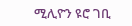ሚሊዮን ዩሮ ገቢ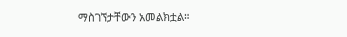ማስገኘታቸውን አመልክቷል።